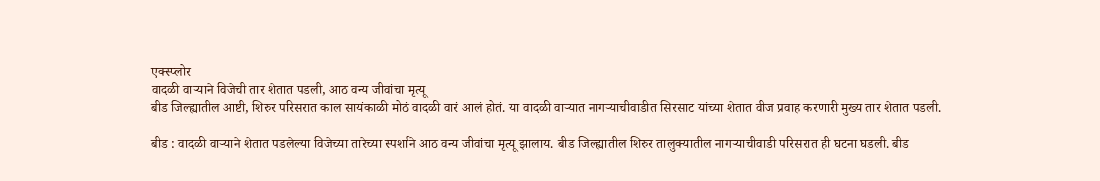एक्स्प्लोर
वादळी वाऱ्याने विजेची तार शेतात पडली, आठ वन्य जीवांचा मृत्यू
बीड जिल्ह्यातील आष्टी, शिरुर परिसरात काल सायंकाळी मोठं वादळी वारं आलं होतं. या वादळी वाऱ्यात नागऱ्याचीवाडीत सिरसाट यांच्या शेतात वीज प्रवाह करणारी मुख्य तार शेतात पडली.

बीड : वादळी वाऱ्याने शेतात पडलेल्या विजेच्या तारेच्या स्पर्शाने आठ वन्य जीवांचा मृत्यू झालाय. बीड जिल्ह्यातील शिरुर तालुक्यातील नागऱ्याचीवाडी परिसरात ही घटना घडली. बीड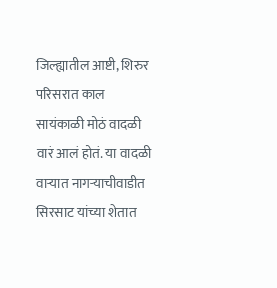जिल्ह्यातील आष्टी, शिरुर परिसरात काल सायंकाळी मोठं वादळी वारं आलं होतं. या वादळी वाऱ्यात नागऱ्याचीवाडीत सिरसाट यांच्या शेतात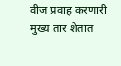वीज प्रवाह करणारी मुख्य तार शेतात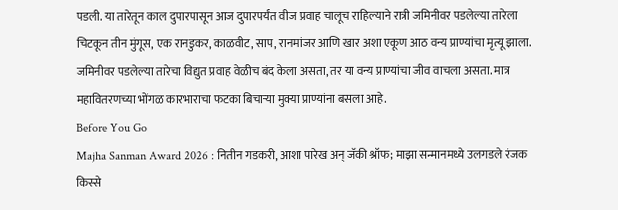पडली. या तारेतून काल दुपारपासून आज दुपारपर्यंत वीज प्रवाह चालूच राहिल्याने रात्री जमिनीवर पडलेल्या तारेला चिटकून तीन मुंगूस, एक रानडुकर, काळवीट, साप, रानमांजर आणि खार अशा एकूण आठ वन्य प्राण्यांचा मृत्यू झाला. जमिनीवर पडलेल्या तारेचा विद्युत प्रवाह वेळीच बंद केला असता, तर या वन्य प्राण्यांचा जीव वाचला असता. मात्र महावितरणच्या भोंगळ कारभाराचा फटका बिचाऱ्या मुक्या प्राण्यांना बसला आहे.
Before You Go
Majha Sanman Award 2026 : नितीन गडकरी, आशा पारेख अन् जॅकी श्रॉफ; माझा सन्मानमध्ये उलगडले रंजक किस्से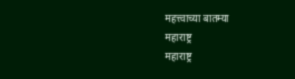महत्त्वाच्या बातम्या
महाराष्ट्र
महाराष्ट्र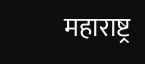महाराष्ट्र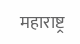महाराष्ट्र